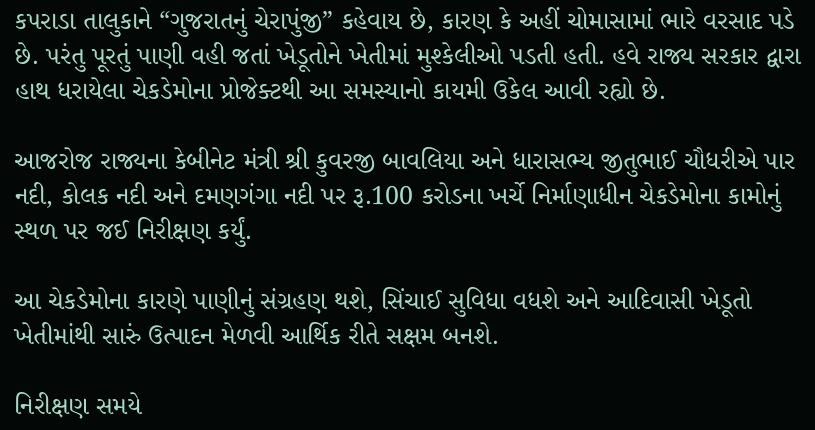કપરાડા તાલુકાને “ગુજરાતનું ચેરાપુંજી” કહેવાય છે, કારણ કે અહીં ચોમાસામાં ભારે વરસાદ પડે છે. પરંતુ પૂરતું પાણી વહી જતાં ખેડૂતોને ખેતીમાં મુશ્કેલીઓ પડતી હતી. હવે રાજ્ય સરકાર દ્વારા હાથ ધરાયેલા ચેકડેમોના પ્રોજેક્ટથી આ સમસ્યાનો કાયમી ઉકેલ આવી રહ્યો છે.

આજરોજ રાજ્યના કેબીનેટ મંત્રી શ્રી કુવરજી બાવલિયા અને ધારાસભ્ય જીતુભાઈ ચૌધરીએ પાર નદી, કોલક નદી અને દમણગંગા નદી પર રૂ.100 કરોડના ખર્ચે નિર્માણાધીન ચેકડેમોના કામોનું સ્થળ પર જઈ નિરીક્ષણ કર્યું.

આ ચેકડેમોના કારણે પાણીનું સંગ્રહણ થશે, સિંચાઈ સુવિધા વધશે અને આદિવાસી ખેડૂતો ખેતીમાંથી સારું ઉત્પાદન મેળવી આર્થિક રીતે સક્ષમ બનશે.

નિરીક્ષણ સમયે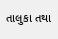તાલુકા તથા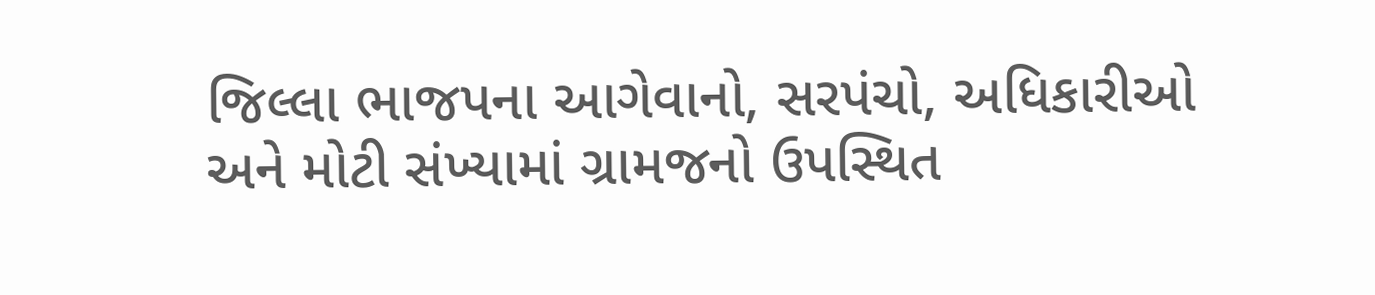જિલ્લા ભાજપના આગેવાનો, સરપંચો, અધિકારીઓ અને મોટી સંખ્યામાં ગ્રામજનો ઉપસ્થિત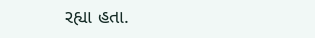રહ્યા હતા.